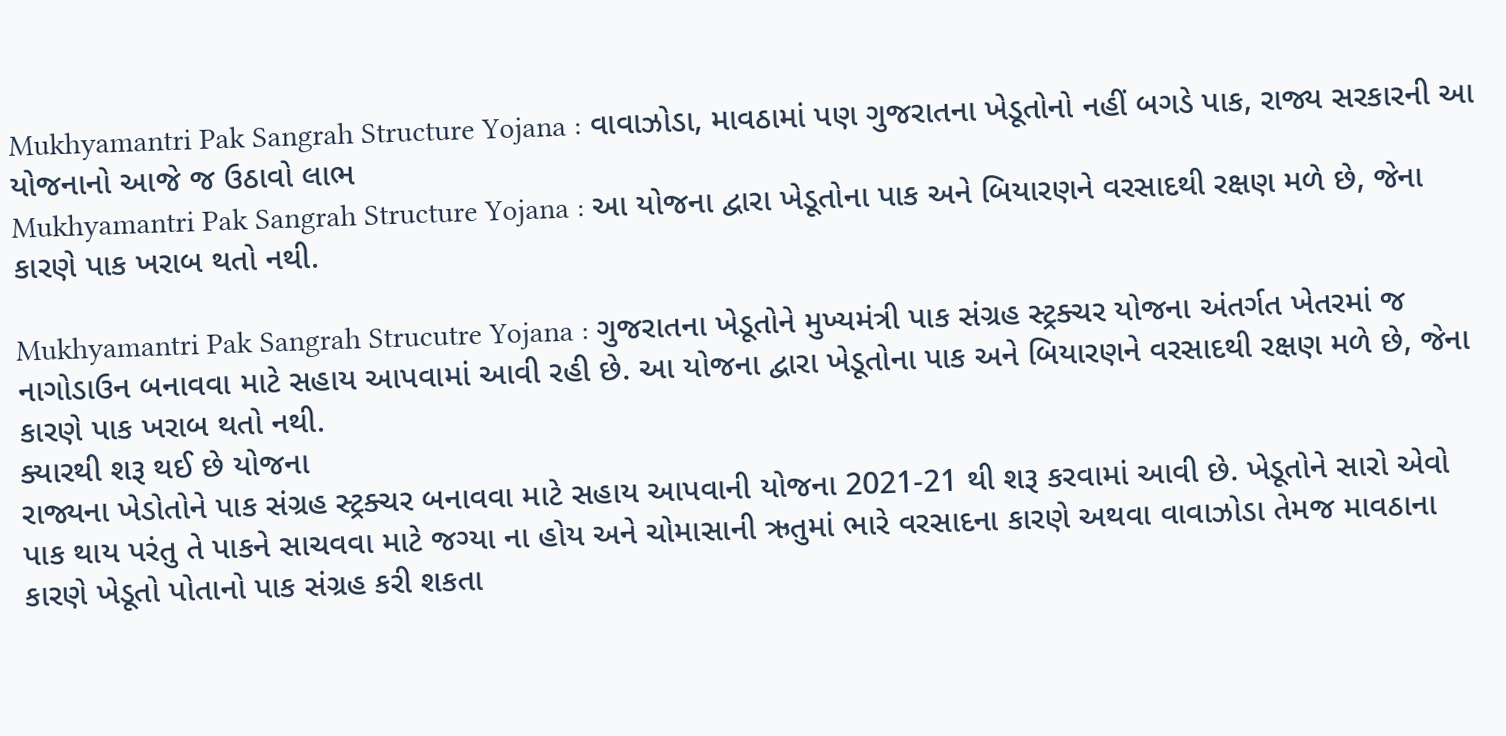Mukhyamantri Pak Sangrah Structure Yojana : વાવાઝોડા, માવઠામાં પણ ગુજરાતના ખેડૂતોનો નહીં બગડે પાક, રાજ્ય સરકારની આ યોજનાનો આજે જ ઉઠાવો લાભ
Mukhyamantri Pak Sangrah Structure Yojana : આ યોજના દ્વારા ખેડૂતોના પાક અને બિયારણને વરસાદથી રક્ષણ મળે છે, જેના કારણે પાક ખરાબ થતો નથી.

Mukhyamantri Pak Sangrah Strucutre Yojana : ગુજરાતના ખેડૂતોને મુખ્યમંત્રી પાક સંગ્રહ સ્ટ્રક્ચર યોજના અંતર્ગત ખેતરમાં જ નાગોડાઉન બનાવવા માટે સહાય આપવામાં આવી રહી છે. આ યોજના દ્વારા ખેડૂતોના પાક અને બિયારણને વરસાદથી રક્ષણ મળે છે, જેના કારણે પાક ખરાબ થતો નથી.
ક્યારથી શરૂ થઈ છે યોજના
રાજ્યના ખેડોતોને પાક સંગ્રહ સ્ટ્રક્ચર બનાવવા માટે સહાય આપવાની યોજના 2021-21 થી શરૂ કરવામાં આવી છે. ખેડૂતોને સારો એવો પાક થાય પરંતુ તે પાકને સાચવવા માટે જગ્યા ના હોય અને ચોમાસાની ઋતુમાં ભારે વરસાદના કારણે અથવા વાવાઝોડા તેમજ માવઠાના કારણે ખેડૂતો પોતાનો પાક સંગ્રહ કરી શકતા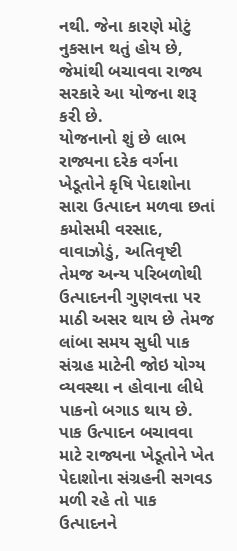નથી. જેના કારણે મોટું નુકસાન થતું હોય છે, જેમાંથી બચાવવા રાજ્ય સરકારે આ યોજના શરૂ કરી છે.
યોજનાનો શું છે લાભ
રાજ્યના દરેક વર્ગના ખેડૂતોને કૃષિ પેદાશોના સારા ઉત્પાદન મળવા છતાં કમોસમી વરસાદ, વાવાઝોડું, અતિવૃષ્ટી તેમજ અન્ય પરિબળોથી ઉત્પાદનની ગુણવત્તા પર માઠી અસર થાય છે તેમજ લાંબા સમય સુધી પાક સંગ્રહ માટેની જોઇ યોગ્ય વ્યવસ્થા ન હોવાના લીધે પાકનો બગાડ થાય છે. પાક ઉત્પાદન બચાવવા માટે રાજ્યના ખેડૂતોને ખેત પેદાશોના સંગ્રહની સગવડ મળી રહે તો પાક ઉત્પાદનને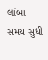લાંબા સમય સુધી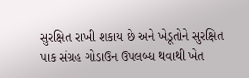સુરક્ષિત રાખી શકાય છે અને ખેડૂતોને સુરક્ષિત પાક સંગ્રહ ગોડાઉન ઉપલબ્ધ થવાથી ખેત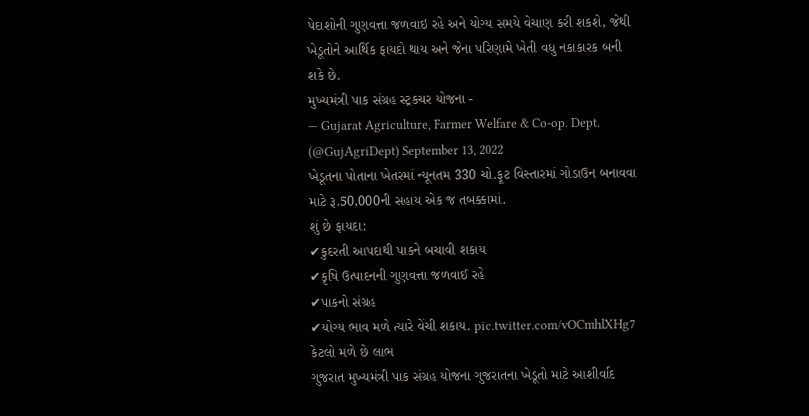પેદાશોની ગુણવત્તા જળવાઇ રહે અને યોગ્ય સમયે વેચાણ કરી શકશે, જેથી ખેડૂતોને આર્થિક ફાયદો થાય અને જેના પરિણામે ખેતી વધુ નકાકારક બની શકે છે.
મુખ્યમંત્રી પાક સંગ્રહ સ્ટ્રકચર યોજના -
— Gujarat Agriculture, Farmer Welfare & Co-op. Dept. (@GujAgriDept) September 13, 2022
ખેડૂતના પોતાના ખેતરમાં ન્યૂનતમ 330 ચો.ફૂટ વિસ્તારમાં ગોડાઉન બનાવવા માટે રૂ.50,000ની સહાય એક જ તબક્કામાં.
શું છે ફાયદા:
✔કુદરતી આપદાથી પાકને બચાવી શકાય
✔કૃષિ ઉત્પાદનની ગુણવત્તા જળવાઈ રહે
✔પાકનો સંગ્રહ
✔યોગ્ય ભાવ મળે ત્યારે વેંચી શકાય. pic.twitter.com/vOCmhlXHg7
કેટલો મળે છે લાભ
ગુજરાત મુખ્યમંત્રી પાક સંગ્રહ યોજના ગુજરાતના ખેડૂતો માટે આશીર્વાદ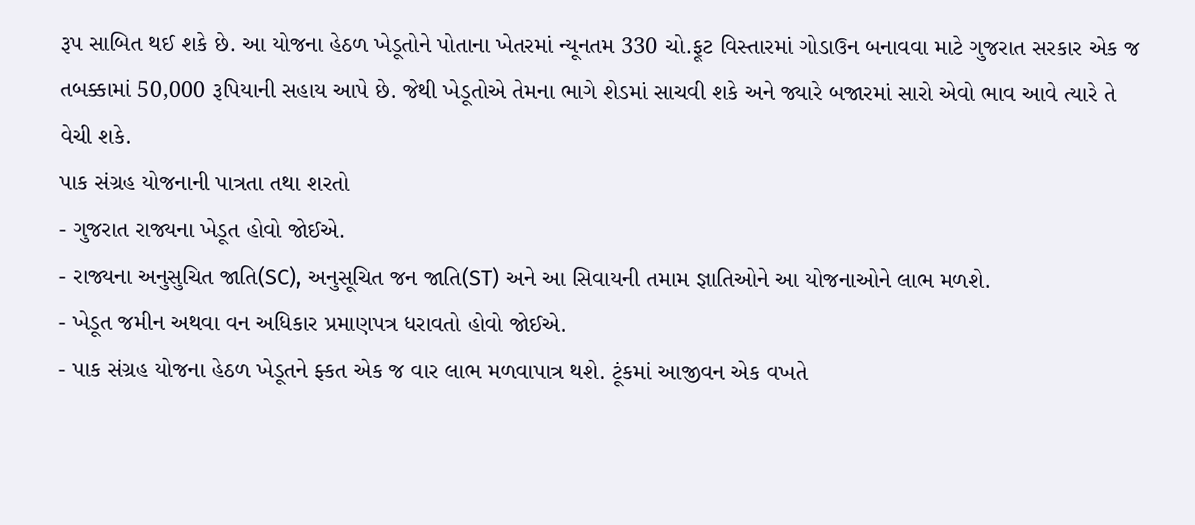રૂપ સાબિત થઈ શકે છે. આ યોજના હેઠળ ખેડૂતોને પોતાના ખેતરમાં ન્યૂનતમ 330 ચો.ફૂટ વિસ્તારમાં ગોડાઉન બનાવવા માટે ગુજરાત સરકાર એક જ તબક્કામાં 50,000 રૂપિયાની સહાય આપે છે. જેથી ખેડૂતોએ તેમના ભાગે શેડમાં સાચવી શકે અને જ્યારે બજારમાં સારો એવો ભાવ આવે ત્યારે તે વેચી શકે.
પાક સંગ્રહ યોજનાની પાત્રતા તથા શરતો
- ગુજરાત રાજ્યના ખેડૂત હોવો જોઈએ.
- રાજ્યના અનુસુચિત જાતિ(SC), અનુસૂચિત જન જાતિ(ST) અને આ સિવાયની તમામ જ્ઞાતિઓને આ યોજનાઓને લાભ મળશે.
- ખેડૂત જમીન અથવા વન અધિકાર પ્રમાણપત્ર ધરાવતો હોવો જોઈએ.
- પાક સંગ્રહ યોજના હેઠળ ખેડૂતને ફ્કત એક જ વાર લાભ મળવાપાત્ર થશે. ટૂંકમાં આજીવન એક વખતે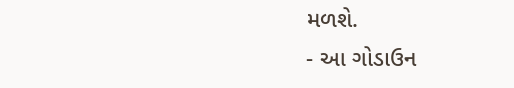મળશે.
- આ ગોડાઉન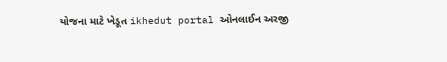યોજના માટે ખેડૂત ikhedut portal ઓનલાઈન અરજી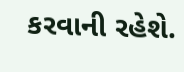કરવાની રહેશે.